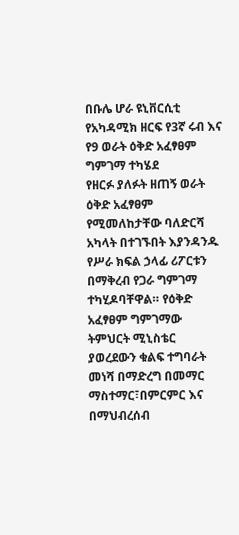በቡሌ ሆራ ዩኒቨርሲቲ የአካዳሚክ ዘርፍ የ3ኛ ሩብ እና የ9 ወራት ዕቅድ አፈፃፀም ግምገማ ተካሄደ
የዘርፉ ያለፉት ዘጠኝ ወራት ዕቅድ አፈፃፀም የሚመለከታቸው ባለድርሻ አካላት በተገኙበት እያንዳንዱ የሥራ ክፍል ኃላፊ ሪፖርቱን በማቅረብ የጋራ ግምገማ ተካሂዶባቸዋል። የዕቅድ አፈፃፀም ግምገማው ትምህርት ሚኒስቴር ያወረደውን ቁልፍ ተግባራት መነሻ በማድረግ በመማር ማስተማር፣በምርምር እና በማህብረሰብ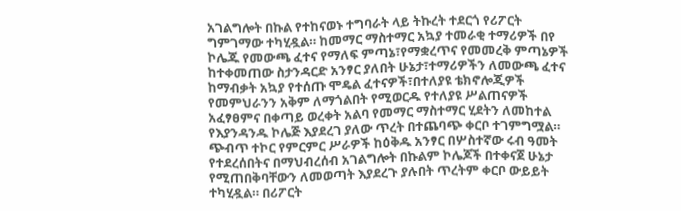አገልግሎት በኩል የተከናወኑ ተግባራት ላይ ትኩረት ተደርጎ የሪፖርት ግምገማው ተካሂዷል። ከመማር ማስተማር አኳያ ተመራቂ ተማሪዎች በየ ኮሌጁ የመውጫ ፈተና የማለፍ ምጣኔ፣የማቋረጥና የመመረቅ ምጣኔዎች ከተቀመጠው ስታንዳርድ አንፃር ያለበት ሁኔታ፣ተማሪዎችን ለመውጫ ፈተና ከማብቃት አኳያ የተሰጡ ሞዴል ፈተናዎች፣በተለያዩ ቴክኖሎጂዎች የመምህራንን አቅም ለማጎልበት የሚወርዱ የተለያዩ ሥልጠናዎች አፈፃፀምና በቀጣይ ወረቀት አልባ የመማር ማስተማር ሂደትን ለመከተል የእያንዳንዱ ኮሌጅ እያደረገ ያለው ጥረት በተጨባጭ ቀርቦ ተገምግሟል። ጭብጥ ተኮር የምርምር ሥራዎች ከዕቅዱ አንፃር በሦስተኛው ሩብ ዓመት የተደረሰበትና በማህብረሰብ አገልግሎት በኩልም ኮሌጆች በተቀናጀ ሁኔታ የሚጠበቅባቸውን ለመወጣት እያደረጉ ያሉበት ጥረትም ቀርቦ ውይይት ተካሂዷል። በሪፖርት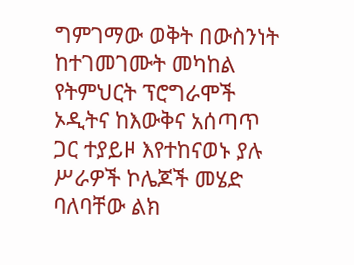ግምገማው ወቅት በውስንነት ከተገመገሙት መካከል የትምህርት ፕሮግራሞች ኦዲትና ከእውቅና አሰጣጥ ጋር ተያይዞ እየተከናወኑ ያሉ ሥራዎች ኮሌጆች መሄድ ባለባቸው ልክ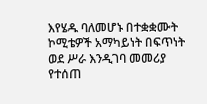እየሄዱ ባለመሆኑ በተቋቋሙት ኮሚቴዎች አማካይነት በፍጥነት ወደ ሥራ እንዲገባ መመሪያ የተሰጠ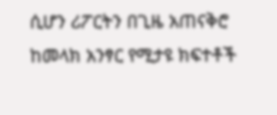ሲሆን ሪፖርትን በጊዜ አጠናቅሮ ከመላክ አንፃር የሚታዩ ክፍተቶች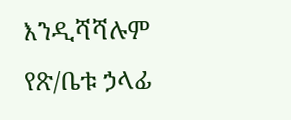እንዲሻሻሉም የጽ/ቤቱ ኃላፊ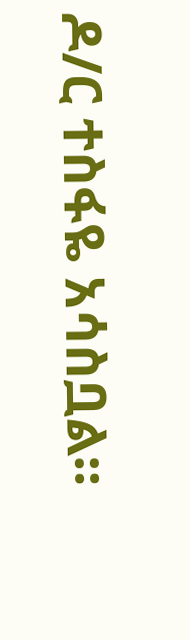ዶ/ር ተስፋዬ አሳስቧል።